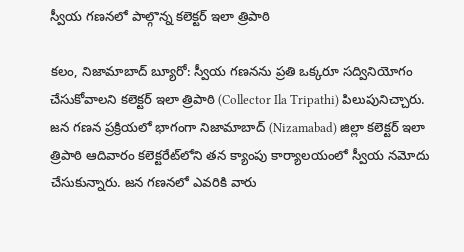స్వీయ గణనలో పాల్గొన్న కలెక్టర్ ఇలా త్రిపాఠి

కలం, నిజామాబాద్ బ్యూరో: స్వీయ గణనను ప్రతి ఒక్కరూ సద్వినియోగం చేసుకోవాలని కలెక్టర్ ఇలా త్రిపాఠి (Collector Ila Tripathi) పిలుపునిచ్చారు. జన గణన ప్రక్రియలో భాగంగా నిజామాబాద్ (Nizamabad) జిల్లా కలెక్టర్ ఇలా త్రిపాఠి ఆదివారం కలెక్టరేట్‌లోని తన క్యాంపు కార్యాలయంలో స్వీయ నమోదు చేసుకున్నారు. జన గణనలో ఎవరికి వారు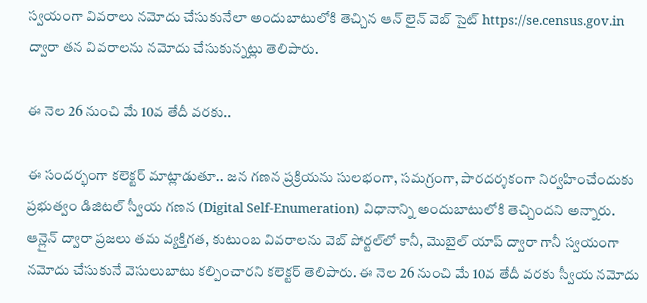స్వయంగా వివరాలు నమోదు చేసుకునేలా అందుబాటులోకి తెచ్చిన ఆన్ లైన్ వెబ్ సైట్ https://se.census.gov.in ద్వారా తన వివరాలను నమోదు చేసుకున్నట్లు తెలిపారు.

ఈ నెల 26 నుంచి మే 10వ తేదీ వరకు..

ఈ సందర్భంగా కలెక్టర్ మాట్లాడుతూ.. జన గణన ప్రక్రియను సులభంగా, సమగ్రంగా, పారదర్శకంగా నిర్వహించేందుకు ప్రభుత్వం డిజిటల్ స్వీయ గణన (Digital Self-Enumeration) విధానాన్ని అందుబాటులోకి తెచ్చిందని అన్నారు. ఆన్లైన్ ద్వారా ప్రజలు తమ వ్యక్తిగత, కుటుంబ వివరాలను వెబ్ పోర్టల్‌లో కానీ, మొబైల్ యాప్ ద్వారా గానీ స్వయంగా నమోదు చేసుకునే వెసులుబాటు కల్పించారని కలెక్టర్ తెలిపారు. ఈ నెల 26 నుంచి మే 10వ తేదీ వరకు స్వీయ నమోదు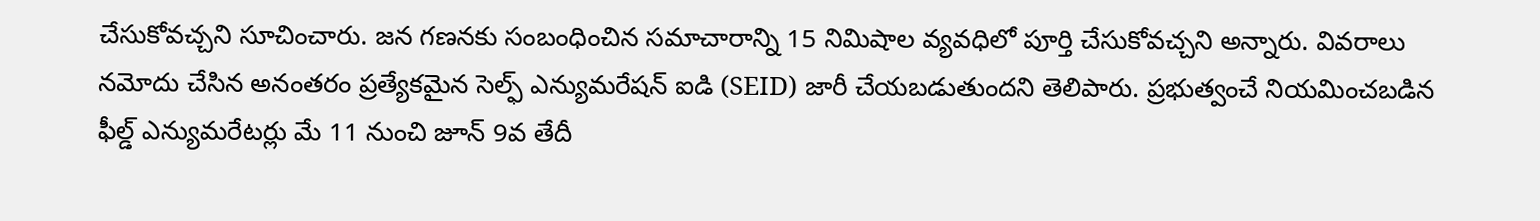చేసుకోవచ్చని సూచించారు. జన గణనకు సంబంధించిన సమాచారాన్ని 15 నిమిషాల వ్యవధిలో పూర్తి చేసుకోవచ్చని అన్నారు. వివరాలు నమోదు చేసిన అనంతరం ప్రత్యేకమైన సెల్ఫ్ ఎన్యుమరేషన్ ఐడి (SEID) జారీ చేయబడుతుందని తెలిపారు. ప్రభుత్వంచే నియమించబడిన ఫీల్డ్ ఎన్యుమరేటర్లు మే 11 నుంచి జూన్ 9వ తేదీ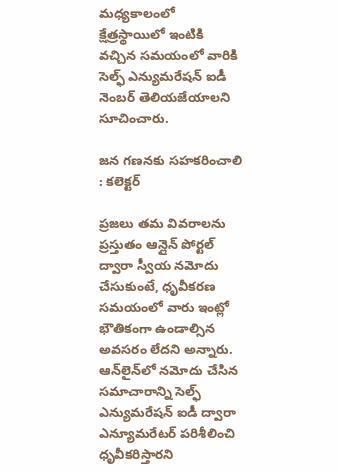మధ్యకాలంలో క్షేత్రస్థాయిలో ఇంటికి వచ్చిన సమయంలో వారికి సెల్ఫ్ ఎన్యుమరేషన్ ఐడీ నెంబర్ తెలియజేయాలని సూచించారు.

జన గణనకు సహకరించాలి : కలెక్టర్

ప్రజలు తమ వివరాలను ప్రస్తుతం ఆన్లైన్ పోర్టల్ ద్వారా స్వీయ నమోదు చేసుకుంటే, ధృవీకరణ సమయంలో వారు ఇంట్లో భౌతికంగా ఉండాల్సిన అవసరం లేదని అన్నారు. ఆన్‌లైన్‌లో నమోదు చేసిన సమాచారాన్ని సెల్ఫ్ ఎన్యుమరేషన్ ఐడీ ద్వారా ఎన్యూమరేటర్ పరిశీలించి ధృవీకరిస్తారని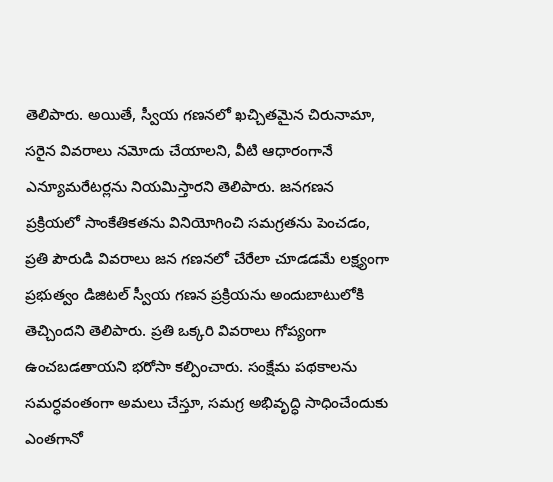తెలిపారు. అయితే, స్వీయ గణనలో ఖచ్చితమైన చిరునామా, సరైన వివరాలు నమోదు చేయాలని, వీటి ఆధారంగానే ఎన్యూమరేటర్లను నియమిస్తారని తెలిపారు. జనగణన ప్రక్రియలో సాంకేతికతను వినియోగించి సమగ్రతను పెంచడం, ప్రతి పౌరుడి వివరాలు జన గణనలో చేరేలా చూడడమే లక్ష్యంగా ప్రభుత్వం డిజిటల్ స్వీయ గణన ప్రక్రియను అందుబాటులోకి తెచ్చిందని తెలిపారు. ప్రతి ఒక్కరి వివరాలు గోప్యంగా ఉంచబడతాయని భరోసా కల్పించారు. సంక్షేమ పథకాలను సమర్ధవంతంగా అమలు చేస్తూ, సమగ్ర అభివృద్ధి సాధించేందుకు ఎంతగానో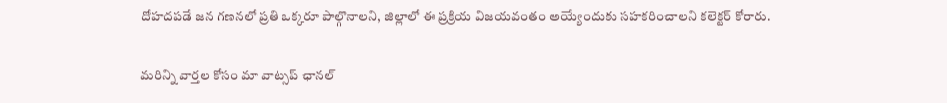దోహదపడే జన గణనలో ప్రతి ఒక్కరూ పాల్గొనాలని, జిల్లాలో ఈ ప్రక్రియ విజయవంతం అయ్యేందుకు సహకరించాలని కలెక్టర్ కోరారు.

మ‌రిన్ని వార్త‌ల కోసం మా వాట్స‌ప్ ఛాన‌ల్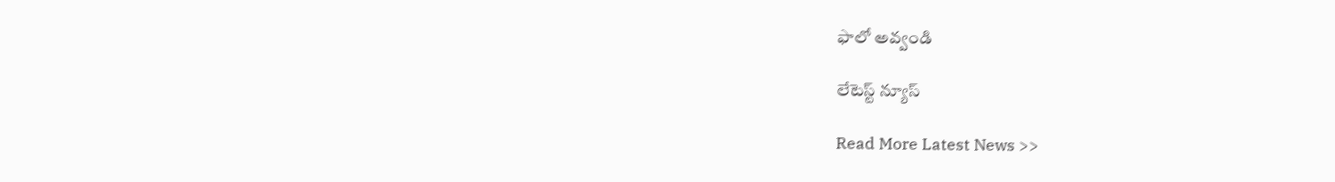ఫాలో అవ్వండి

లేటెస్ట్ న్యూస్‌

Read More Latest News >>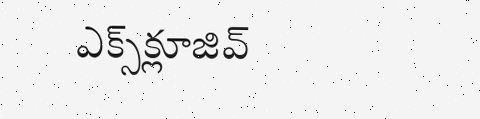ఎక్స్‌క్లూజివ్‌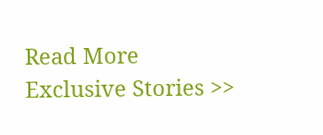Read More Exclusive Stories >>